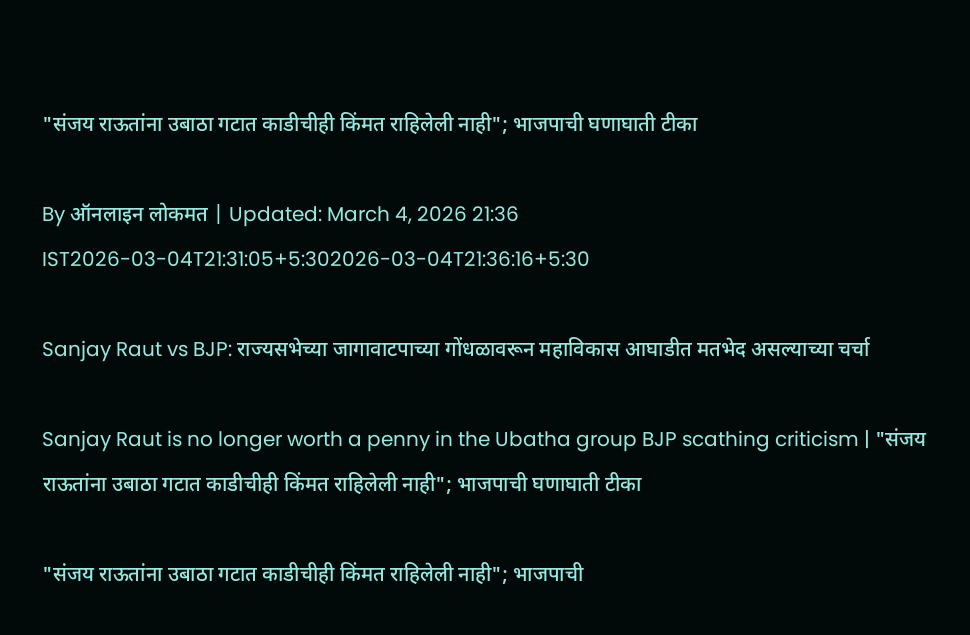"संजय राऊतांना उबाठा गटात काडीचीही किंमत राहिलेली नाही"; भाजपाची घणाघाती टीका

By ऑनलाइन लोकमत | Updated: March 4, 2026 21:36 IST2026-03-04T21:31:05+5:302026-03-04T21:36:16+5:30

Sanjay Raut vs BJP: राज्यसभेच्या जागावाटपाच्या गोंधळावरून महाविकास आघाडीत मतभेद असल्याच्या चर्चा

Sanjay Raut is no longer worth a penny in the Ubatha group BJP scathing criticism | "संजय राऊतांना उबाठा गटात काडीचीही किंमत राहिलेली नाही"; भाजपाची घणाघाती टीका

"संजय राऊतांना उबाठा गटात काडीचीही किंमत राहिलेली नाही"; भाजपाची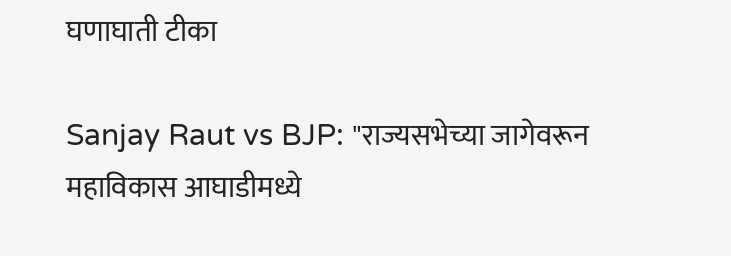घणाघाती टीका

Sanjay Raut vs BJP: "राज्यसभेच्या जागेवरून महाविकास आघाडीमध्ये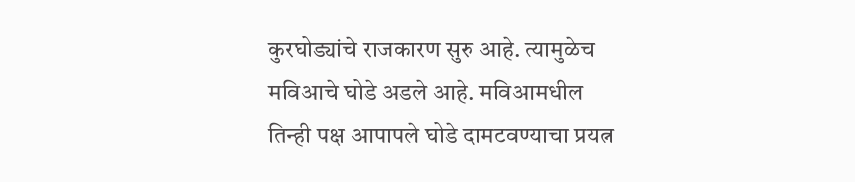कुरघोड्यांचे राजकारण सुरु आहे. त्यामुळेच मविआचे घोडे अडले आहे. मविआमधील तिन्ही पक्ष आपापले घोडे दामटवण्याचा प्रयत्न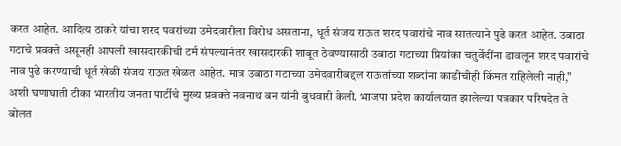करत आहेत. आदित्य ठाकरे यांचा शरद पवरांच्या उमेदवारीला विरोध असताना, धूर्त संजय राऊत शरद पवारांचे नाव सातत्याने पुढे करत आहेत. उबाठा गटाचे प्रवक्ते असूनही आपली खासदारकीची टर्म संपल्यानंतर खासदारकी शाबूत ठेवण्यासाठी उबाठा गटाच्या प्रियांका चतुर्वेदींना डावलून शरद पवारांचे नाव पुढे करण्याची धूर्त खेळी संजय राऊत खेळत आहेत. मात्र उबाठा गटाच्या उमेदवारीबद्दल राऊतांच्या शब्दांना काडीचीही किंमत राहिलेली नाही," अशी घणाघाती टीका भारतीय जनता पार्टीचे मुख्य प्रवक्ते नवनाथ बन यांनी बुधवारी केली. भाजपा प्रदेश कार्यालयात झालेल्या पत्रकार परिषदेत ते बोलत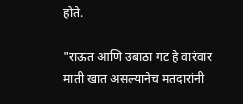होते.

"राऊत आणि उबाठा गट हे वारंवार माती खात असल्यानेच मतदारांनी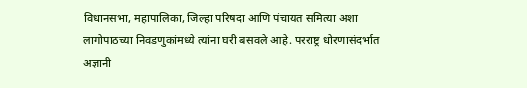विधानसभा, महापालिका, जिल्हा परिषदा आणि पंचायत समित्या अशा लागोपाठच्या निवडणुकांमध्ये त्यांना घरी बसवले आहे. परराष्ट्र धोरणासंदर्भात अज्ञानी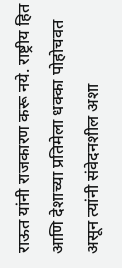राऊत यांनी राजकारण करू नये. राष्ट्रीय हित आणि देशाच्या प्रतिमेला धक्का पोहोचवत असून त्यांनी संवेदनशील अशा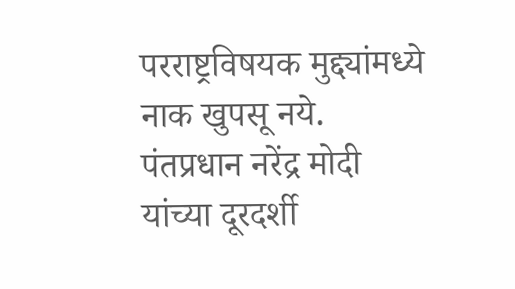परराष्ट्रविषयक मुद्द्यांमध्ये नाक खुपसू नये. पंतप्रधान नरेंद्र मोदी यांच्या दूरदर्शी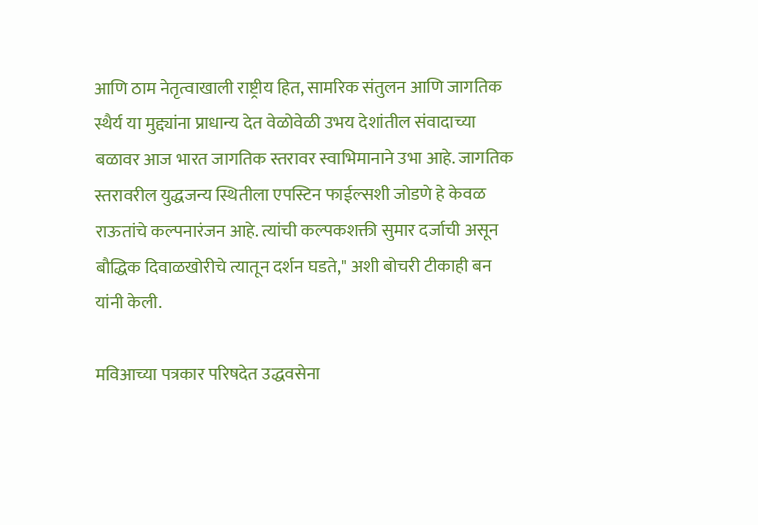आणि ठाम नेतृत्वाखाली राष्ट्रीय हित, सामरिक संतुलन आणि जागतिक स्थैर्य या मुद्द्यांना प्राधान्य देत वेळोवेळी उभय देशांतील संवादाच्या बळावर आज भारत जागतिक स्तरावर स्वाभिमानाने उभा आहे. जागतिक स्तरावरील युद्धजन्य स्थितीला एपस्टिन फाईल्सशी जोडणे हे केवळ राऊतांचे कल्पनारंजन आहे. त्यांची कल्पकशक्ती सुमार दर्जाची असून बौद्धिक दिवाळखोरीचे त्यातून दर्शन घडते," अशी बोचरी टीकाही बन यांनी केली.

मविआच्या पत्रकार परिषदेत उद्धवसेना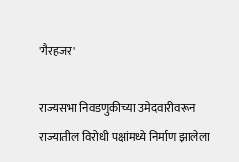'गैरहजर'

राज्यसभा निवडणुकीच्या उमेदवारीवरून राज्यातील विरोधी पक्षांमध्ये निर्माण झालेला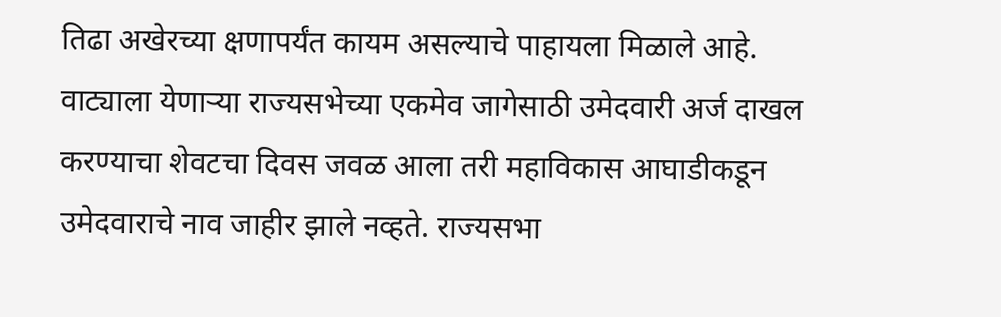तिढा अखेरच्या क्षणापर्यंत कायम असल्याचे पाहायला मिळाले आहे. वाट्याला येणाऱ्या राज्यसभेच्या एकमेव जागेसाठी उमेदवारी अर्ज दाखल करण्याचा शेवटचा दिवस जवळ आला तरी महाविकास आघाडीकडून उमेदवाराचे नाव जाहीर झाले नव्हते. राज्यसभा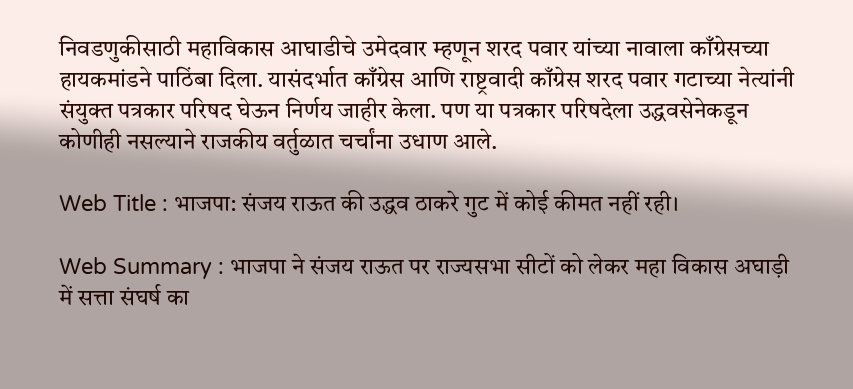निवडणुकीसाठी महाविकास आघाडीचे उमेदवार म्हणून शरद पवार यांच्या नावाला काँग्रेसच्या हायकमांडने पाठिंबा दिला. यासंदर्भात काँग्रेस आणि राष्ट्रवादी काँग्रेस शरद पवार गटाच्या नेत्यांनी संयुक्त पत्रकार परिषद घेऊन निर्णय जाहीर केला. पण या पत्रकार परिषदेला उद्धवसेनेकडून कोणीही नसल्याने राजकीय वर्तुळात चर्चांना उधाण आले.

Web Title : भाजपा: संजय राऊत की उद्धव ठाकरे गुट में कोई कीमत नहीं रही।

Web Summary : भाजपा ने संजय राऊत पर राज्यसभा सीटों को लेकर महा विकास अघाड़ी में सत्ता संघर्ष का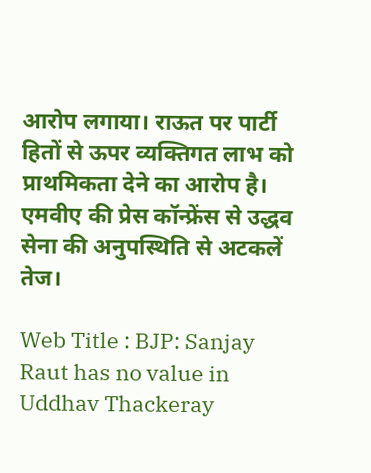आरोप लगाया। राऊत पर पार्टी हितों से ऊपर व्यक्तिगत लाभ को प्राथमिकता देने का आरोप है। एमवीए की प्रेस कॉन्फ्रेंस से उद्धव सेना की अनुपस्थिति से अटकलें तेज।

Web Title : BJP: Sanjay Raut has no value in Uddhav Thackeray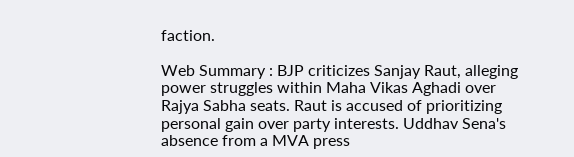faction.

Web Summary : BJP criticizes Sanjay Raut, alleging power struggles within Maha Vikas Aghadi over Rajya Sabha seats. Raut is accused of prioritizing personal gain over party interests. Uddhav Sena's absence from a MVA press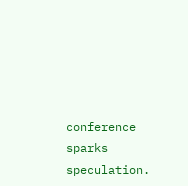conference sparks speculation.